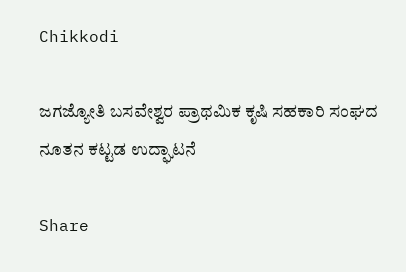Chikkodi

ಜಗಜ್ಯೋತಿ ಬಸವೇಶ್ವರ ಪ್ರಾಥಮಿಕ ಕೃಷಿ ಸಹಕಾರಿ ಸಂಘದ ನೂತನ ಕಟ್ಟಡ ಉದ್ಘಾಟನೆ

Share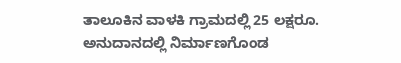ತಾಲೂಕಿನ ವಾಳಕಿ ಗ್ರಾಮದಲ್ಲಿ 25 ಲಕ್ಷರೂ. ಅನುದಾನದಲ್ಲಿ ನಿರ್ಮಾಣಗೊಂಡ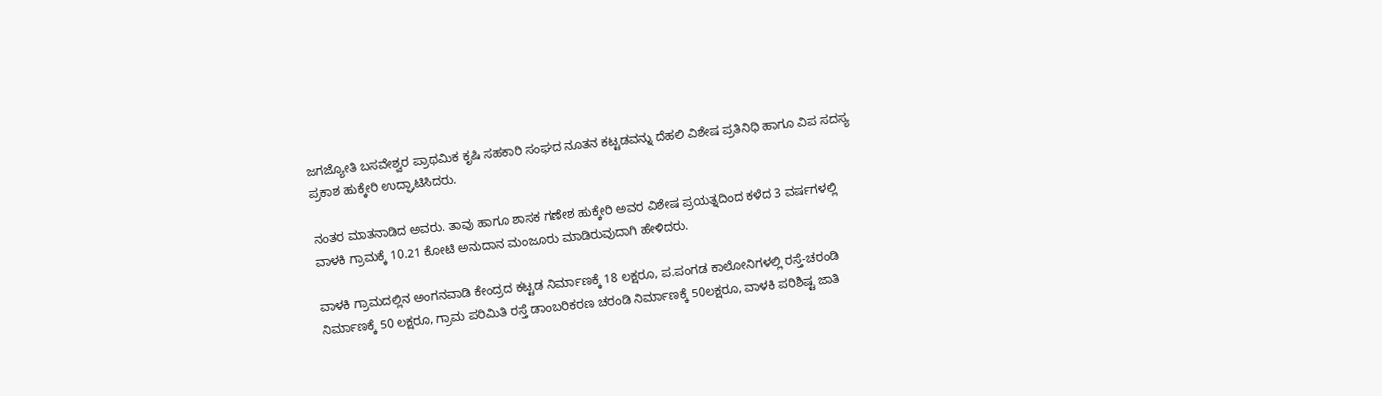ಜಗಜ್ಯೋತಿ ಬಸವೇಶ್ವರ ಪ್ರಾಥಮಿಕ ಕೃಷಿ ಸಹಕಾರಿ ಸಂಘದ ನೂತನ ಕಟ್ಟಡವನ್ನು ದೆಹಲಿ ವಿಶೇಷ ಪ್ರತಿನಿಧಿ ಹಾಗೂ ವಿಪ ಸದಸ್ಯ ಪ್ರಕಾಶ ಹುಕ್ಕೇರಿ ಉದ್ಘಾಟಿಸಿದರು.

ನಂತರ ಮಾತನಾಡಿದ ಅವರು. ತಾವು ಹಾಗೂ ಶಾಸಕ ಗಣೇಶ ಹುಕ್ಕೇರಿ ಅವರ ವಿಶೇಷ ಪ್ರಯತ್ನದಿಂದ ಕಳೆದ 3 ವರ್ಷಗಳಲ್ಲಿ ವಾಳಕಿ ಗ್ರಾಮಕ್ಕೆ 10.21 ಕೋಟಿ ಅನುದಾನ ಮಂಜೂರು ಮಾಡಿರುವುದಾಗಿ ಹೇಳಿದರು.

ವಾಳಕಿ ಗ್ರಾಮದಲ್ಲಿನ ಅಂಗನವಾಡಿ ಕೇಂದ್ರದ ಕಟ್ಟಡ ನಿರ್ಮಾಣಕ್ಕೆ 18 ಲಕ್ಷರೂ, ಪ.ಪಂಗಡ ಕಾಲೋನಿಗಳಲ್ಲಿ ರಸ್ತೆ-ಚರಂಡಿ ನಿರ್ಮಾಣಕ್ಕೆ 50 ಲಕ್ಷರೂ, ಗ್ರಾಮ ಪರಿಮಿತಿ ರಸ್ತೆ ಡಾಂಬರಿಕರಣ ಚರಂಡಿ ನಿರ್ಮಾಣಕ್ಕೆ 50ಲಕ್ಷರೂ, ವಾಳಕಿ ಪರಿಶಿಷ್ಟ ಜಾತಿ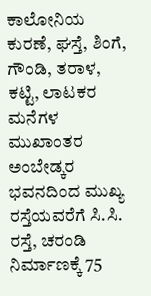ಕಾಲೋನಿಯ ಕುರಣೆ, ಘಸ್ತೆ, ಶಿಂಗೆ, ಗೌಂಡಿ, ತರಾಳ, ಕಟ್ಟಿ, ಲಾಟಕರ ಮನೆಗಳ ಮುಖಾಂತರ ಅಂಬೇಡ್ಕರ ಭವನದಿಂದ ಮುಖ್ಯ ರಸ್ತೆಯವರೆಗೆ ಸಿ.ಸಿ. ರಸ್ತೆ, ಚರಂಡಿ ನಿರ್ಮಾಣಕ್ಕೆ 75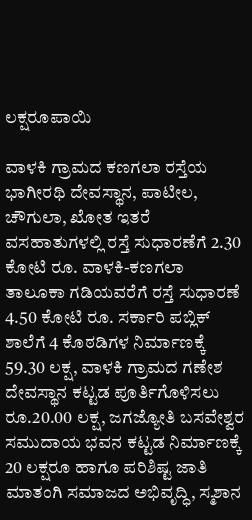ಲಕ್ಷರೂಪಾಯಿ

ವಾಳಕಿ ಗ್ರಾಮದ ಕಣಗಲಾ ರಸ್ತೆಯ ಭಾಗೀರಥಿ ದೇವಸ್ಥಾನ, ಪಾಟೀಲ, ಚೌಗುಲಾ, ಖೋತ ಇತರೆ ವಸಹಾತುಗಳಲ್ಲಿ ರಸ್ತೆ ಸುಧಾರಣೆಗೆ 2.30 ಕೋಟಿ ರೂ. ವಾಳಕಿ-ಕಣಗಲಾ ತಾಲೂಕಾ ಗಡಿಯವರೆಗೆ ರಸ್ತೆ ಸುಧಾರಣೆ 4.50 ಕೋಟಿ ರೂ. ಸರ್ಕಾರಿ ಪಬ್ಲಿಕ್ ಶಾಲೆಗೆ 4 ಕೊಠಡಿಗಳ ನಿರ್ಮಾಣಕ್ಕೆ
59.30 ಲಕ್ಷ, ವಾಳಕಿ ಗ್ರಾಮದ ಗಣೇಶ ದೇವಸ್ಥಾನ ಕಟ್ಟಡ ಪೂರ್ತಿಗೊಳಿಸಲು ರೂ.20.00 ಲಕ್ಷ, ಜಗಜ್ಯೋತಿ ಬಸವೇಶ್ವರ ಸಮುದಾಯ ಭವನ ಕಟ್ಟಡ ನಿರ್ಮಾಣಕ್ಕೆ 20 ಲಕ್ಷರೂ ಹಾಗೂ ಪರಿಶಿಷ್ಟ ಜಾತಿ ಮಾತಂಗಿ ಸಮಾಜದ ಅಭಿವೃದ್ಧಿ, ಸ್ಮಶಾನ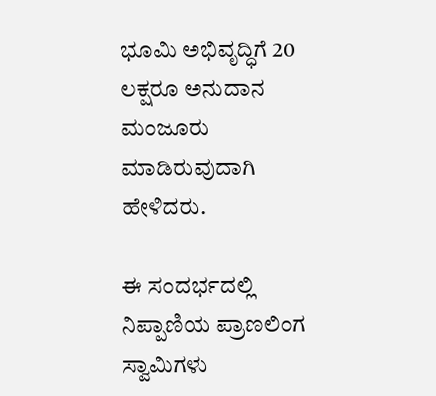ಭೂಮಿ ಅಭಿವೃದ್ಧಿಗೆ 20 ಲಕ್ಷರೂ ಅನುದಾನ ಮಂಜೂರು ಮಾಡಿರುವುದಾಗಿ ಹೇಳಿದರು.

ಈ ಸಂದರ್ಭದಲ್ಲಿ ನಿಪ್ಪಾಣಿಯ ಪ್ರಾಣಲಿಂಗ ಸ್ವಾಮಿಗಳು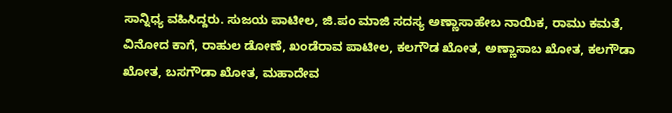ಸಾನ್ನಿಧ್ಯ ವಹಿಸಿದ್ದರು. ಸುಜಯ ಪಾಟೀಲ, ಜಿ.ಪಂ ಮಾಜಿ ಸದಸ್ಯ ಅಣ್ಣಾಸಾಹೇಬ ನಾಯಿಕ, ರಾಮು ಕಮತೆ, ವಿನೋದ ಕಾಗೆ, ರಾಹುಲ ಡೋಣೆ, ಖಂಡೆರಾವ ಪಾಟೀಲ, ಕಲಗೌಡ ಖೋತ, ಅಣ್ಣಾಸಾಬ ಖೋತ, ಕಲಗೌಡಾ ಖೋತ, ಬಸಗೌಡಾ ಖೋತ, ಮಹಾದೇವ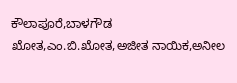ಕೌಲಾಪೂರೆ,ಬಾಳಗೌಡ ಖೋತ,ಎಂ‌.ಬಿ.ಖೋತ,ಅಜೀತ ನಾಯಿಕ,ಅನೀಲ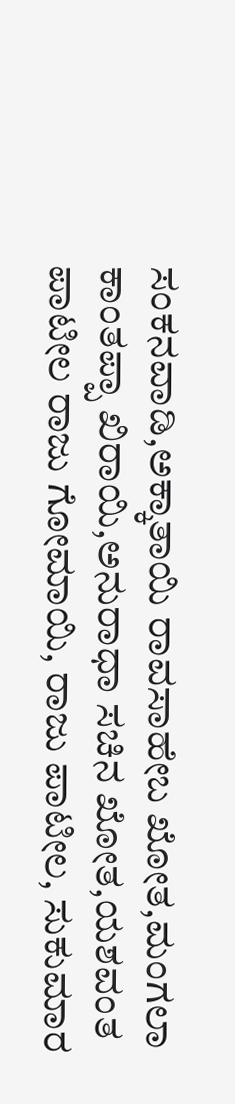ಸಂಕನವಾಡಿ,ಅಕ್ಕಾತಾಯಿ ರಾವಸಾಹೇಬ ಖೋತ,ಮಂಗಲಾ ಕಾಂತಪ್ಪಾ ಖಿರಾಯಿ,ಅನುರಾಧಾ ಸಚಿನ ಖೋತ,ಯಶವಂತ ಪಾಟೀಲ ರಾಜು ಗೋಮಾಯಿ, ರಾಜು ಪಾಟೀಲ, ಸುಕುಮಾರ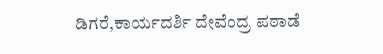ಡಿಗರೆ,ಕಾರ್ಯದರ್ಶಿ ದೇವೆಂದ್ರ ಪಠಾಡೆ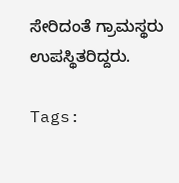ಸೇರಿದಂತೆ ಗ್ರಾಮಸ್ಥರು ಉಪಸ್ಥಿತರಿದ್ದರು.

Tags: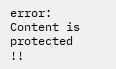error: Content is protected !!